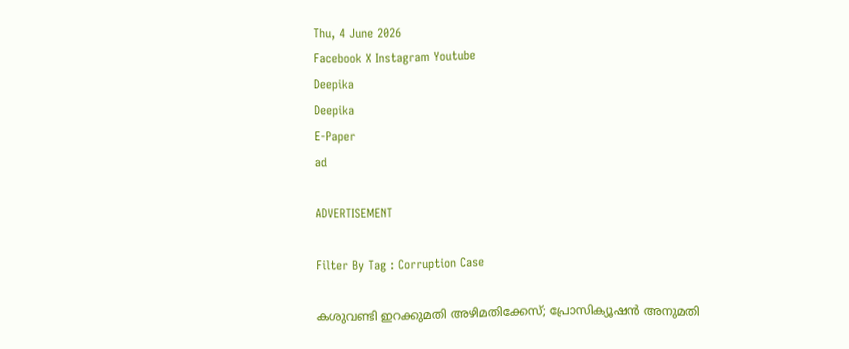Thu, 4 June 2026
Facebook X Instagram Youtube
Deepika
Deepika
E-Paper
ad

ADVERTISEMENT

Filter By Tag : Corruption Case

കശുവണ്ടി ഇറക്കുമതി അഴിമതിക്കേസ്; പ്രോസിക്യൂഷന്‍ അനുമതി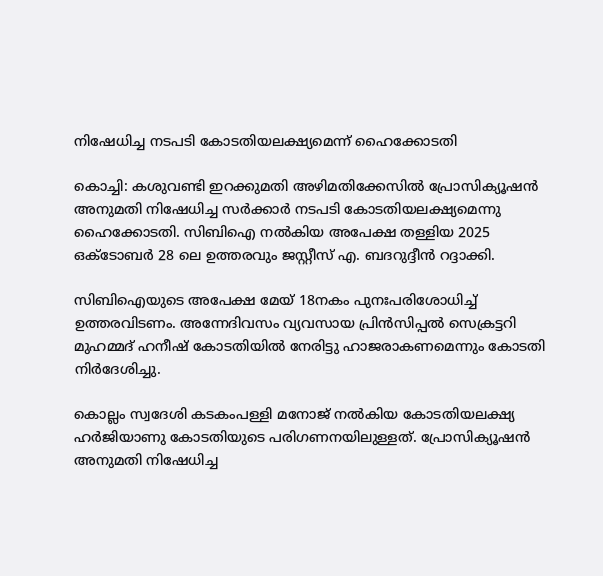നിഷേധിച്ച നടപടി കോടതിയലക്ഷ്യമെന്ന് ഹൈക്കോടതി

കൊച്ചി: കശുവണ്ടി ഇറക്കുമതി അഴിമതിക്കേസില്‍ പ്രോസിക്യൂഷന്‍ അനുമതി നിഷേധിച്ച സര്‍ക്കാര്‍ നടപടി കോടതിയലക്ഷ്യമെന്നു ഹൈക്കോടതി. സിബിഐ നല്‍കിയ അപേക്ഷ തള്ളിയ 2025 ഒക്‌ടോബർ‍ 28 ലെ ഉത്തരവും ജസ്റ്റീസ് എ. ബദറുദ്ദീന്‍ റദ്ദാക്കി.

സിബിഐയുടെ അപേക്ഷ മേയ് 18നകം പുനഃപരിശോധിച്ച് ഉത്തരവിടണം. അന്നേദിവസം വ്യവസായ പ്രിന്‍സിപ്പല്‍ സെക്രട്ടറി മുഹമ്മദ് ഹനീഷ് കോടതിയില്‍ നേരിട്ടു ഹാജരാകണമെന്നും കോടതി നിര്‍ദേശിച്ചു.

കൊല്ലം സ്വദേശി കടകംപള്ളി മനോജ് നല്‍കിയ കോടതിയലക്ഷ്യ ഹര്‍ജിയാണു കോടതിയുടെ പരിഗണനയിലുള്ളത്. പ്രോസിക്യൂഷന്‍ അനുമതി നിഷേധിച്ച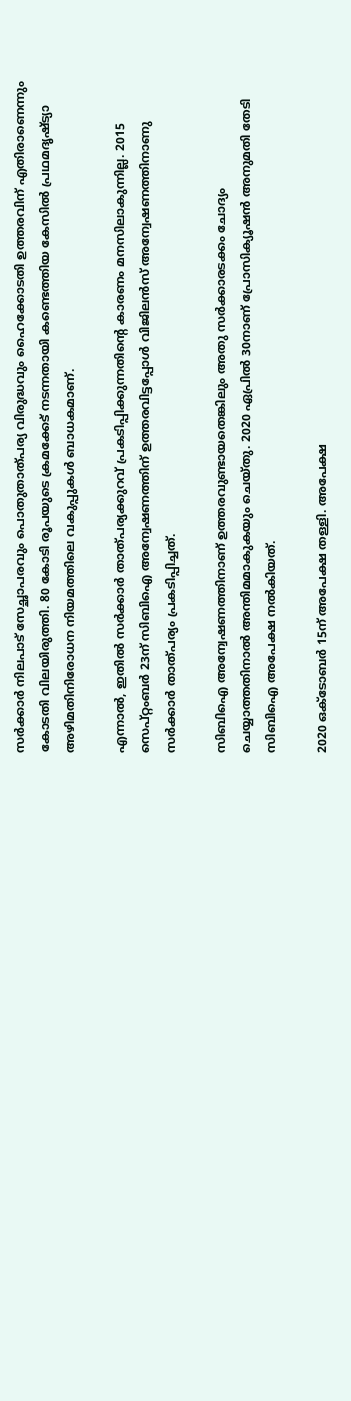സര്‍ക്കാര്‍ നിലപാട് സേച്ഛാപരവും പൊതുതാത്പര്യ വിരുദ്ധവും ഹൈക്കോടതി ഉത്തരവിന് എതിരാണെന്നും കോടതി വിലയിരുത്തി. 80 കോടി രൂപയുടെ ക്രമക്കേട് നടന്നതായി കണ്ടെത്തിയ കേസില്‍ പ്രഥമദൃഷ്‌ട്യാ അഴിമതിനിരോധന നിയമത്തിലെ വകുപ്പുകള്‍ ബാധകമാണ്.

എന്നാല്‍, ഇതില്‍ സര്‍ക്കാര്‍ താത്പര്യക്കുറവ് പ്രകടിപ്പിക്കുന്നതിന്‍റെ കാരണം മനസിലാകുന്നില്ല. 2015 സെപ്റ്റംബര്‍ 23ന് സിബിഐ അന്വേഷണത്തിന് ഉത്തരവിട്ടപ്പോള്‍ വിജിലന്‍സ് അന്വേഷണത്തിനാണു സര്‍ക്കാര്‍ താത്പര്യം പ്രകടിപ്പിച്ചത്.

സിബിഐ അന്വേഷണത്തിനാണ് ഉത്തരവുണ്ടായതെങ്കിലും അതു സര്‍ക്കാരടക്കം ചോദ്യം ചെയ്യാത്തതിനാല്‍ അന്തിമമാകുകയും ചെയ്തു. 2020 ഏപ്രില്‍ 30നാണ് പ്രോസിക്യൂഷന്‍ അനുമതി തേടി സിബിഐ അപേക്ഷ നല്‍കിയത്.

2020 ഒക്ടോബര്‍ 15ന് അപേക്ഷ തള്ളി. അപേക്ഷ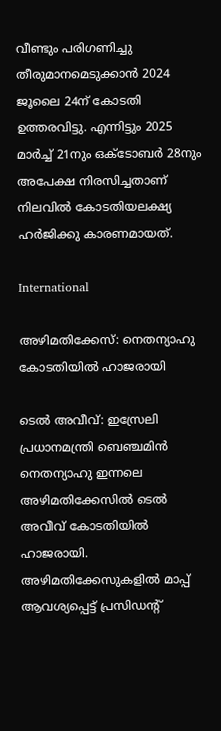വീണ്ടും പരിഗണിച്ചു തീരുമാനമെടുക്കാന്‍ 2024 ജൂലൈ 24ന് കോടതി ഉത്തരവിട്ടു. എന്നിട്ടും 2025 മാര്‍ച്ച് 21നും ഒക്‌ടോബർ‍ 28നും അപേക്ഷ നിരസിച്ചതാണ് നിലവില്‍ കോടതിയലക്ഷ്യ ഹര്‍ജിക്കു കാരണമായത്.

International

അഴിമതിക്കേസ്: നെതന്യാഹു കോടതിയിൽ ഹാജരായി

ടെൽ അവീവ്: ഇസ്രേലി പ്രധാനമന്ത്രി ബെഞ്ചമിൻ നെതന്യാഹു ഇന്നലെ അഴിമതിക്കേസിൽ ടെൽ അവീവ് കോടതിയിൽ ഹാജരായി. അഴിമതിക്കേസുകളിൽ മാപ്പ് ആവശ്യപ്പെട്ട് പ്രസിഡന്‍റ്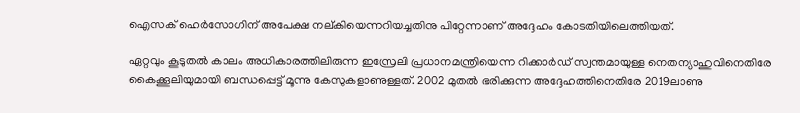ഐസക് ഹെർസോഗിന് അപേക്ഷ നല്കിയെന്നറിയച്ചതിനു പിറ്റേന്നാണ് അദ്ദേഹം കോടതിയിലെത്തിയത്.

ഏറ്റവും കൂടുതൽ കാലം അധികാരത്തിലിരുന്ന ഇസ്രേലി പ്രധാനമന്ത്രിയെന്ന റിക്കാർഡ് സ്വന്തമായുള്ള നെതന്യാഹുവിനെതിരേ കൈക്കൂലിയുമായി ബന്ധപ്പെട്ട് മൂന്നു കേസുകളാണുള്ളത്. 2002 മുതൽ ഭരിക്കുന്ന അദ്ദേഹത്തിനെതിരേ 2019ലാണു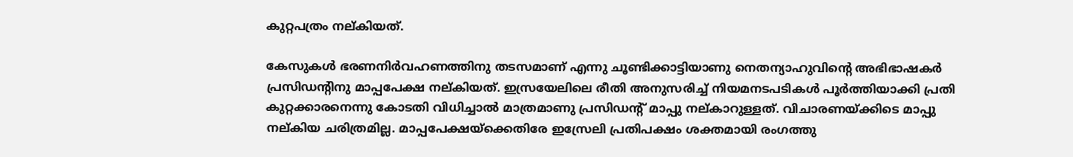കുറ്റപത്രം നല്കിയത്.

കേസുകൾ ഭരണനിർവഹണത്തിനു തടസമാണ് എന്നു ചൂണ്ടിക്കാട്ടിയാണു നെതന്യാഹുവിന്‍റെ അഭിഭാഷകർ പ്രസിഡന്‍റിനു മാപ്പപേക്ഷ നല്കിയത്. ഇസ്രയേലിലെ രീതി അനുസരിച്ച് നിയമനടപടികൾ പൂർത്തിയാക്കി പ്രതി കുറ്റക്കാരനെന്നു കോടതി വിധിച്ചാൽ മാത്രമാണു പ്രസിഡന്‍റ് മാപ്പു നല്കാറുള്ളത്. വിചാരണയ്ക്കിടെ മാപ്പു നല്കിയ ചരിത്രമില്ല. മാപ്പപേക്ഷയ്ക്കെതിരേ ഇസ്രേലി പ്രതിപക്ഷം ശക്തമായി രംഗത്തു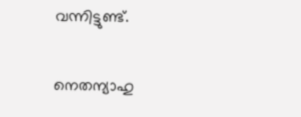വന്നിട്ടുണ്ട്.

നെതന്യാഹു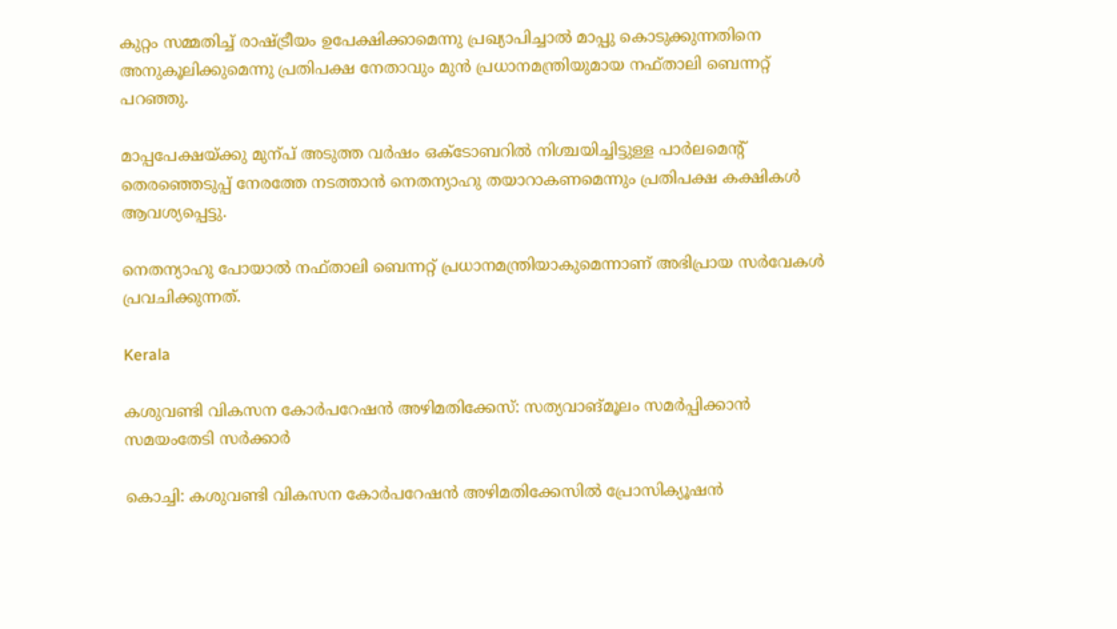കുറ്റം സമ്മതിച്ച് രാഷ്‌ട്രീയം ഉപേക്ഷിക്കാമെന്നു പ്രഖ്യാപിച്ചാൽ മാപ്പു കൊടുക്കുന്നതിനെ അനുകൂലിക്കുമെന്നു പ്രതിപക്ഷ നേതാവും മുൻ പ്രധാനമന്ത്രിയുമായ നഫ്താലി ബെന്നറ്റ് പറഞ്ഞു.

മാപ്പപേക്ഷയ്ക്കു മുന്പ് അടുത്ത വർഷം ഒക്‌ടോബറിൽ നിശ്ചയിച്ചിട്ടുള്ള പാർലമെന്‍റ് തെരഞ്ഞെടുപ്പ് നേരത്തേ നടത്താൻ നെതന്യാഹു തയാറാകണമെന്നും പ്രതിപക്ഷ കക്ഷികൾ ആവശ്യപ്പെട്ടു.

നെതന്യാഹു പോയാൽ നഫ്താലി ബെന്നറ്റ് പ്രധാനമന്ത്രിയാകുമെന്നാണ് അഭിപ്രായ സർവേകൾ പ്രവചിക്കുന്നത്.

Kerala

കശുവണ്ടി വികസന കോര്‍പറേഷന്‍ അഴിമതിക്കേസ്: സത്യവാങ്മൂലം സമര്‍പ്പിക്കാന്‍ സമയംതേടി സര്‍ക്കാര്‍

കൊച്ചി: കശുവണ്ടി വികസന കോര്‍പറേഷന്‍ അഴിമതിക്കേസില്‍ പ്രോസിക്യൂഷന്‍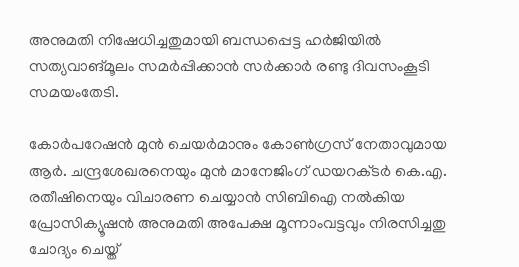അനുമതി നിഷേധിച്ചതുമായി ബന്ധപ്പെട്ട ഹര്‍ജിയില്‍ സത്യവാങ്മൂലം സമര്‍പ്പിക്കാന്‍ സര്‍ക്കാര്‍ രണ്ടു ദിവസംകൂടി സമയംതേടി.

കോര്‍പറേഷന്‍ മുന്‍ ചെയര്‍മാനും കോണ്‍ഗ്രസ് നേതാവുമായ ആര്‍. ചന്ദ്രശേഖരനെയും മുന്‍ മാനേജിംഗ് ഡയറക്‌ടര്‍ കെ.എ. രതീഷിനെയും വിചാരണ ചെയ്യാന്‍ സിബിഐ നല്‍കിയ പ്രോസിക്യൂഷന്‍ അനുമതി അപേക്ഷ മൂന്നാംവട്ടവും നിരസിച്ചതു ചോദ്യം ചെയ്ത്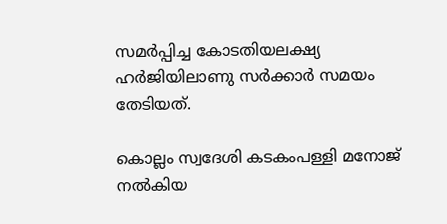സമര്‍പ്പിച്ച കോടതിയലക്ഷ്യ ഹര്‍ജിയിലാണു സര്‍ക്കാര്‍ സമയം തേടിയത്.

കൊല്ലം സ്വദേശി കടകംപള്ളി മനോജ് നല്‍കിയ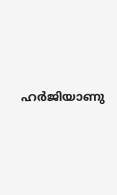ഹര്‍ജിയാണു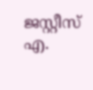ജസ്റ്റീസ് എ.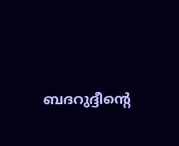ബദറുദ്ദീന്‍റെ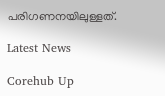പരിഗണനയിലുള്ളത്.

Latest News

Corehub Up